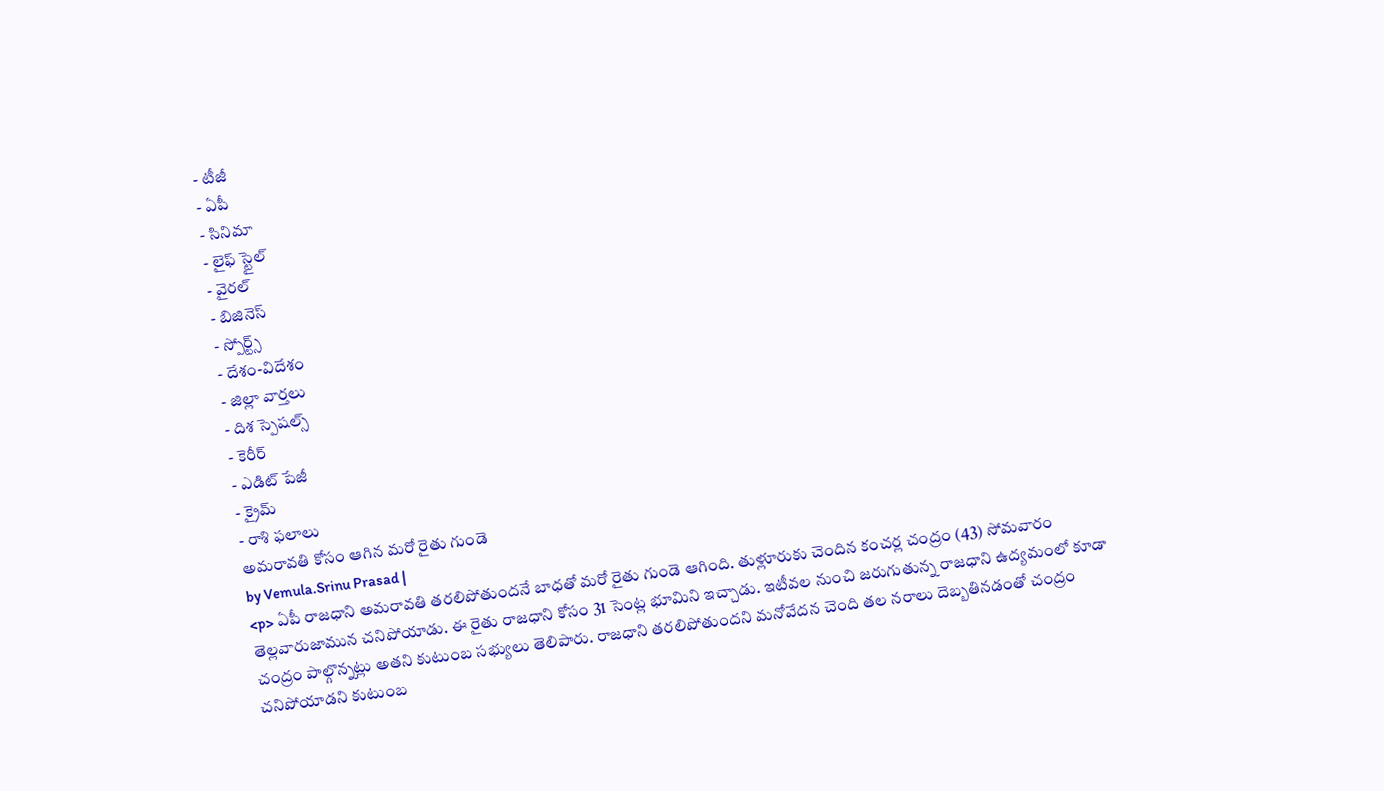- టీజీ
- ఏపీ
- సినిమా
- లైఫ్ స్టైల్
- వైరల్
- బిజినెస్
- స్పోర్ట్స్
- దేశం-విదేశం
- జిల్లా వార్తలు
- దిశ స్పెషల్స్
- కెరీర్
- ఎడిట్ పేజీ
- క్రైమ్
- రాశి ఫలాలు
అమరావతి కోసం ఆగిన మరో రైతు గుండె
by Vemula.Srinu Prasad |
<p> ఏపీ రాజధాని అమరావతి తరలిపోతుందనే బాధతో మరో రైతు గుండె ఆగింది. తుళ్లూరుకు చెందిన కంచర్ల చంద్రం (43) సోమవారం తెల్లవారుజామున చనిపోయాడు. ఈ రైతు రాజధాని కోసం 31 సెంట్ల భూమిని ఇచ్చాడు. ఇటీవల నుంచి జరుగుతున్న రాజధాని ఉద్యమంలో కూడా చంద్రం పాల్గొన్నట్లు అతని కుటుంబ సభ్యులు తెలిపారు. రాజధాని తరలిపోతుందని మనోవేదన చెంది తల నరాలు దెబ్బతినడంతో చంద్రం చనిపోయాడని కుటుంబ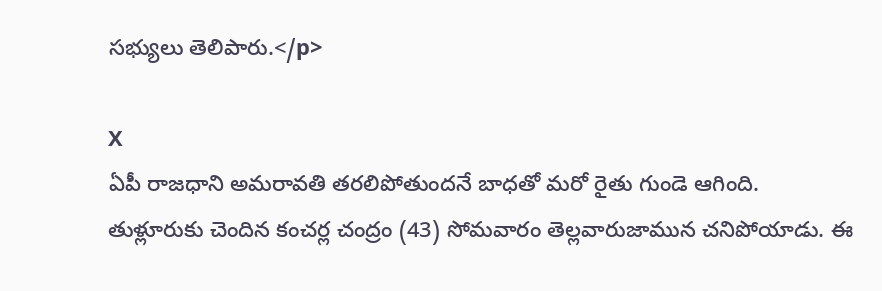సభ్యులు తెలిపారు.</p>

X
ఏపీ రాజధాని అమరావతి తరలిపోతుందనే బాధతో మరో రైతు గుండె ఆగింది. తుళ్లూరుకు చెందిన కంచర్ల చంద్రం (43) సోమవారం తెల్లవారుజామున చనిపోయాడు. ఈ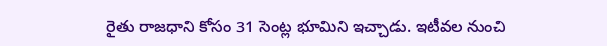రైతు రాజధాని కోసం 31 సెంట్ల భూమిని ఇచ్చాడు. ఇటీవల నుంచి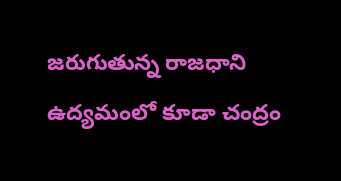జరుగుతున్న రాజధాని ఉద్యమంలో కూడా చంద్రం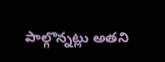పాల్గొన్నట్లు అతని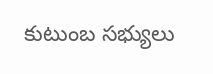కుటుంబ సభ్యులు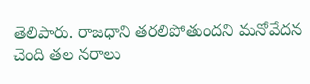తెలిపారు. రాజధాని తరలిపోతుందని మనోవేదన చెంది తల నరాలు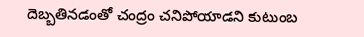దెబ్బతినడంతో చంద్రం చనిపోయాడని కుటుంబ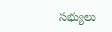సభ్యులు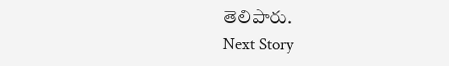తెలిపారు.
Next Story